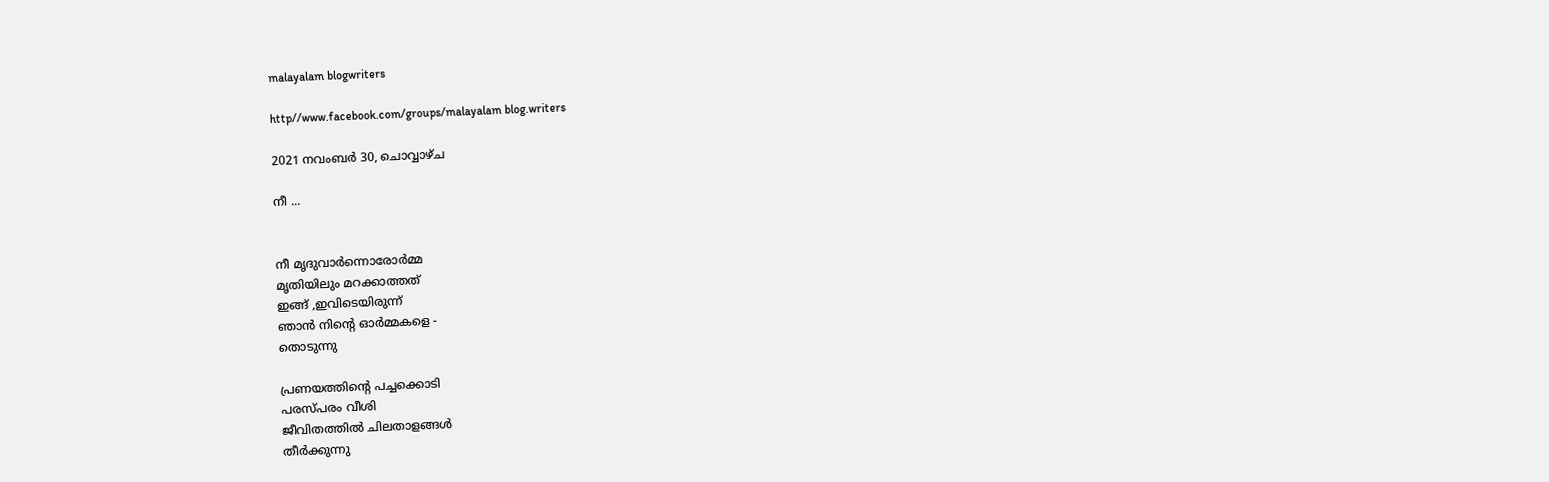malayalam blogwriters

http//www.facebook.com/groups/malayalam blog.writers

2021 നവംബർ 30, ചൊവ്വാഴ്ച

നീ ...


നീ മൃദുവാർന്നൊരോർമ്മ
മൃതിയിലും മറക്കാത്തത്
ഇങ്ങ് ,ഇവിടെയിരുന്ന്
ഞാൻ നിൻ്റെ ഓർമ്മകളെ -
തൊടുന്നു

പ്രണയത്തിൻ്റെ പച്ചക്കൊടി
പരസ്പരം വീശി
ജീവിതത്തിൽ ചിലതാളങ്ങൾ
തീർക്കുന്നു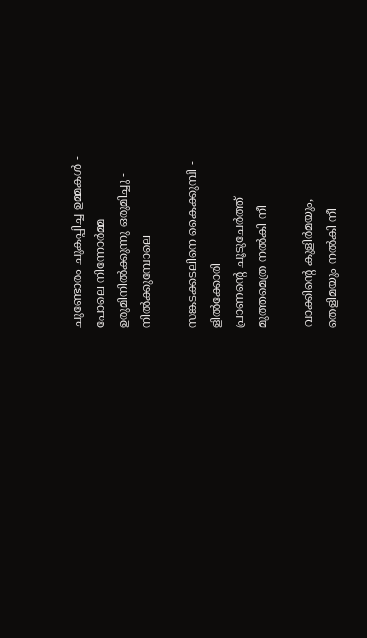ചുണ്ടോരം ചുകപ്പിച്ച ഉമ്മകൾ -
പോലെ നിന്നോർമ്മ
ഉരുമിനിൽക്കുന്നു ഒരുമിച്ചു -
നിൽക്കുമ്പോലെ

സങ്കടക്കടലിനെ കൈക്കുമ്പി -
ളിൽക്കോരി
പ്രാണൻ്റെ ചൂടുചേർത്ത്
മുത്തമെത്ര നൽകി നീ

വാക്കിൻ്റെ കുളിർമയും,
തെളിമയും നൽകി നീ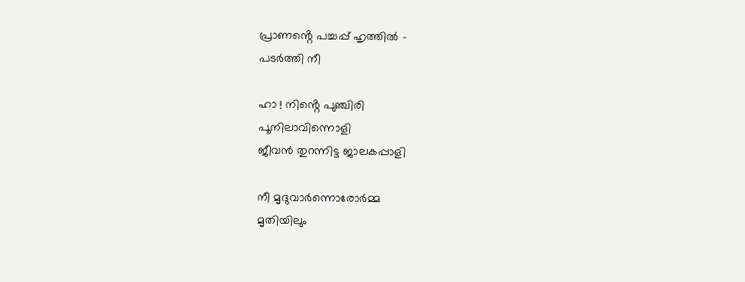പ്രാണൻ്റെ പച്ചപ്പ് ഹൃത്തിൽ -
പടർത്തി നീ

ഹാ ! നിൻ്റെ പുഞ്ചിരി
പൂനിലാവിന്നൊളി
ജീവൻ തുറന്നിട്ട ജാലകപ്പാളി

നീ മൃദുവാർന്നൊരോർമ്മ
മൃതിയിലും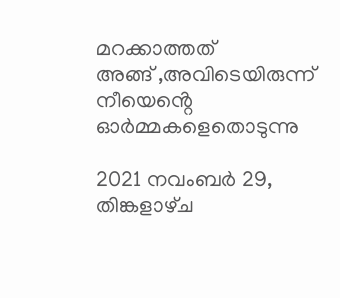മറക്കാത്തത്
അങ്ങ് ,അവിടെയിരുന്ന്
നീയെൻ്റെ ഓർമ്മകളെതൊടുന്നു

2021 നവംബർ 29, തിങ്കളാഴ്‌ച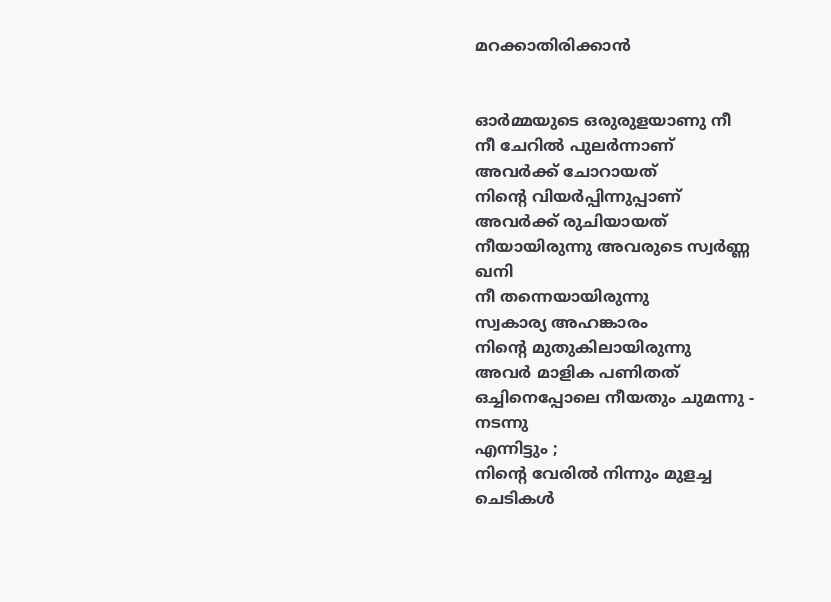മറക്കാതിരിക്കാൻ


ഓർമ്മയുടെ ഒരുരുളയാണു നീ
നീ ചേറിൽ പുലർന്നാണ്
അവർക്ക് ചോറായത്
നിൻ്റെ വിയർപ്പിന്നുപ്പാണ്
അവർക്ക് രുചിയായത്
നീയായിരുന്നു അവരുടെ സ്വർണ്ണ
ഖനി
നീ തന്നെയായിരുന്നു
സ്വകാര്യ അഹങ്കാരം
നിൻ്റെ മുതുകിലായിരുന്നു
അവർ മാളിക പണിതത്
ഒച്ചിനെപ്പോലെ നീയതും ചുമന്നു -
നടന്നു
എന്നിട്ടും ;
നിൻ്റെ വേരിൽ നിന്നും മുളച്ച
ചെടികൾ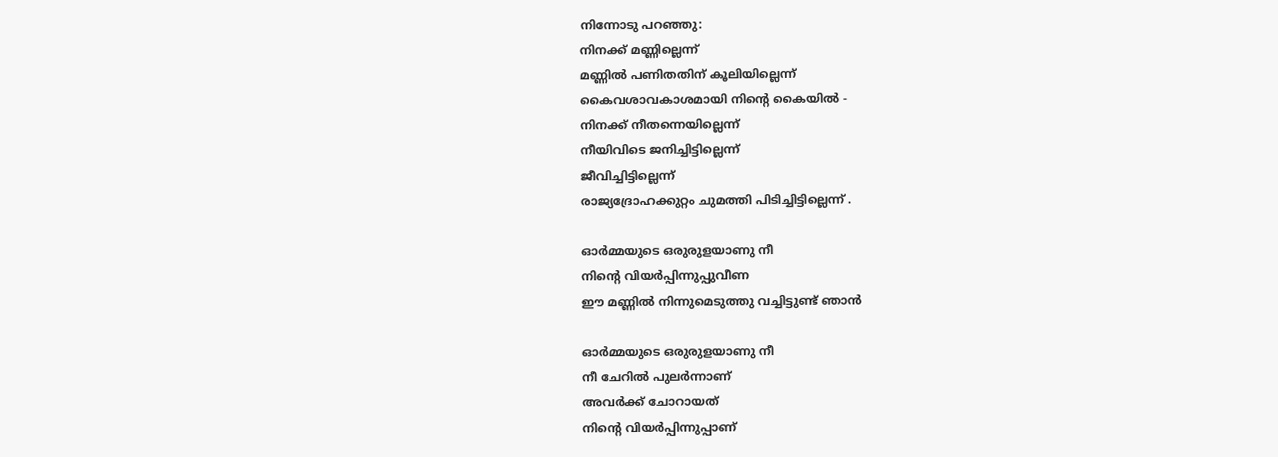നിന്നോടു പറഞ്ഞു:
നിനക്ക് മണ്ണില്ലെന്ന്
മണ്ണിൽ പണിതതിന് കൂലിയില്ലെന്ന്
കൈവശാവകാശമായി നിൻ്റെ കൈയിൽ -
നിനക്ക് നീതന്നെയില്ലെന്ന്
നീയിവിടെ ജനിച്ചിട്ടില്ലെന്ന്
ജീവിച്ചിട്ടില്ലെന്ന്
രാജ്യദ്രോഹക്കുറ്റം ചുമത്തി പിടിച്ചിട്ടില്ലെന്ന് .

ഓർമ്മയുടെ ഒരുരുളയാണു നീ
നിൻ്റെ വിയർപ്പിന്നുപ്പുവീണ
ഈ മണ്ണിൽ നിന്നുമെടുത്തു വച്ചിട്ടുണ്ട് ഞാൻ

ഓർമ്മയുടെ ഒരുരുളയാണു നീ
നീ ചേറിൽ പുലർന്നാണ്
അവർക്ക് ചോറായത്
നിൻ്റെ വിയർപ്പിന്നുപ്പാണ്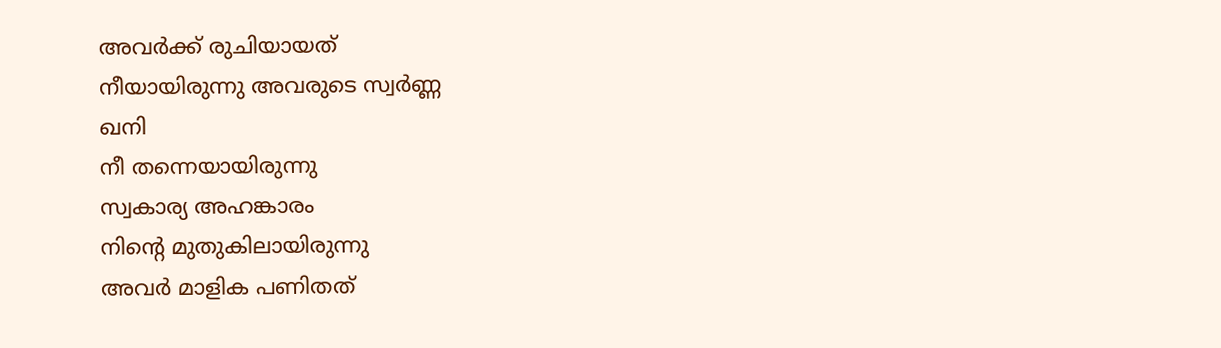അവർക്ക് രുചിയായത്
നീയായിരുന്നു അവരുടെ സ്വർണ്ണ
ഖനി
നീ തന്നെയായിരുന്നു
സ്വകാര്യ അഹങ്കാരം
നിൻ്റെ മുതുകിലായിരുന്നു
അവർ മാളിക പണിതത്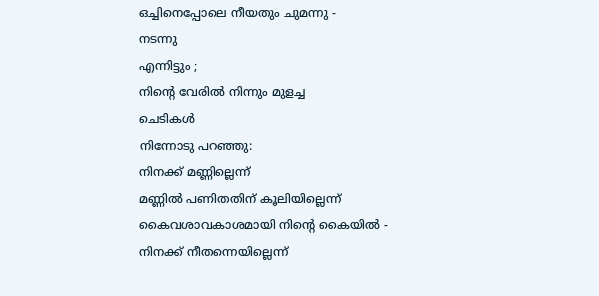ഒച്ചിനെപ്പോലെ നീയതും ചുമന്നു -
നടന്നു
എന്നിട്ടും ;
നിൻ്റെ വേരിൽ നിന്നും മുളച്ച
ചെടികൾ
നിന്നോടു പറഞ്ഞു:
നിനക്ക് മണ്ണില്ലെന്ന്
മണ്ണിൽ പണിതതിന് കൂലിയില്ലെന്ന്
കൈവശാവകാശമായി നിൻ്റെ കൈയിൽ -
നിനക്ക് നീതന്നെയില്ലെന്ന്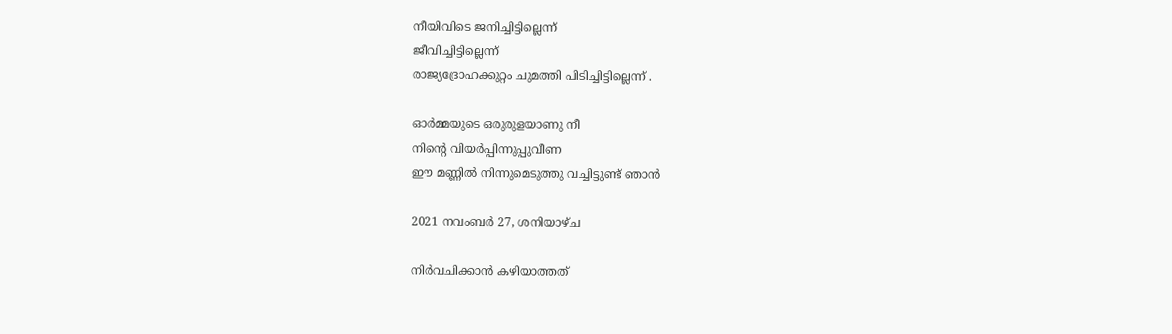നീയിവിടെ ജനിച്ചിട്ടില്ലെന്ന്
ജീവിച്ചിട്ടില്ലെന്ന്
രാജ്യദ്രോഹക്കുറ്റം ചുമത്തി പിടിച്ചിട്ടില്ലെന്ന് .

ഓർമ്മയുടെ ഒരുരുളയാണു നീ
നിൻ്റെ വിയർപ്പിന്നുപ്പുവീണ
ഈ മണ്ണിൽ നിന്നുമെടുത്തു വച്ചിട്ടുണ്ട് ഞാൻ

2021 നവംബർ 27, ശനിയാഴ്‌ച

നിർവചിക്കാൻ കഴിയാത്തത്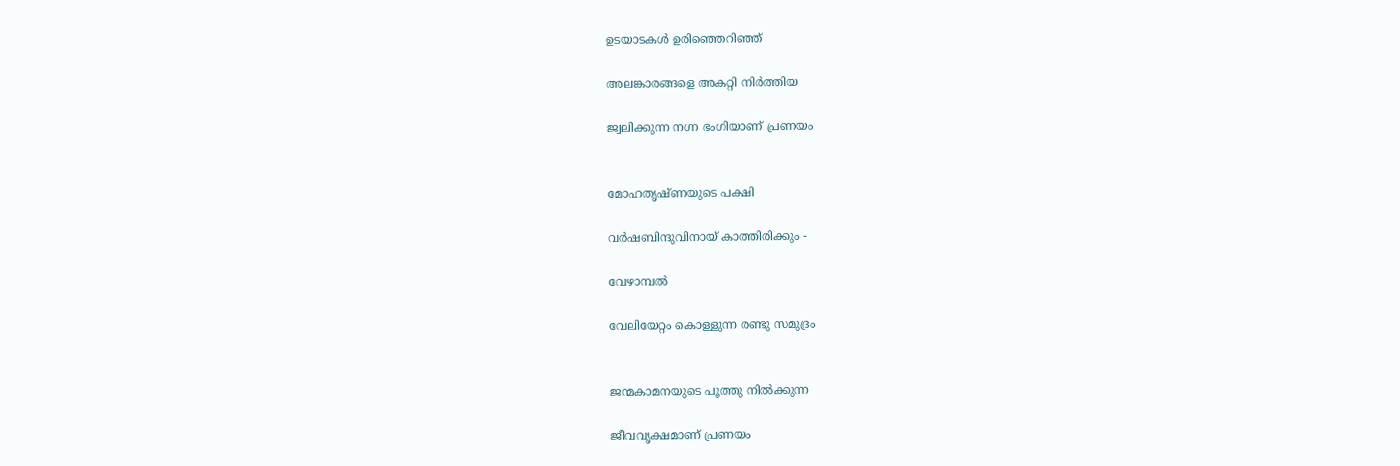ഉടയാടകൾ ഉരിഞ്ഞെറിഞ്ഞ്

അലങ്കാരങ്ങളെ അകറ്റി നിർത്തിയ

ജ്വലിക്കുന്ന നഗ്ന ഭംഗിയാണ് പ്രണയം


മോഹതൃഷ്ണയുടെ പക്ഷി

വർഷബിന്ദുവിനായ് കാത്തിരിക്കും -

വേഴാമ്പൽ

വേലിയേറ്റം കൊള്ളുന്ന രണ്ടു സമുദ്രം


ജന്മകാമനയുടെ പൂത്തു നിൽക്കുന്ന

ജീവവൃക്ഷമാണ് പ്രണയം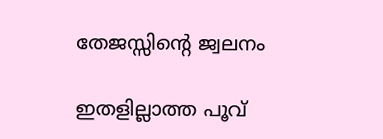തേജസ്സിൻ്റെ ജ്വലനം

ഇതളില്ലാത്ത പൂവ്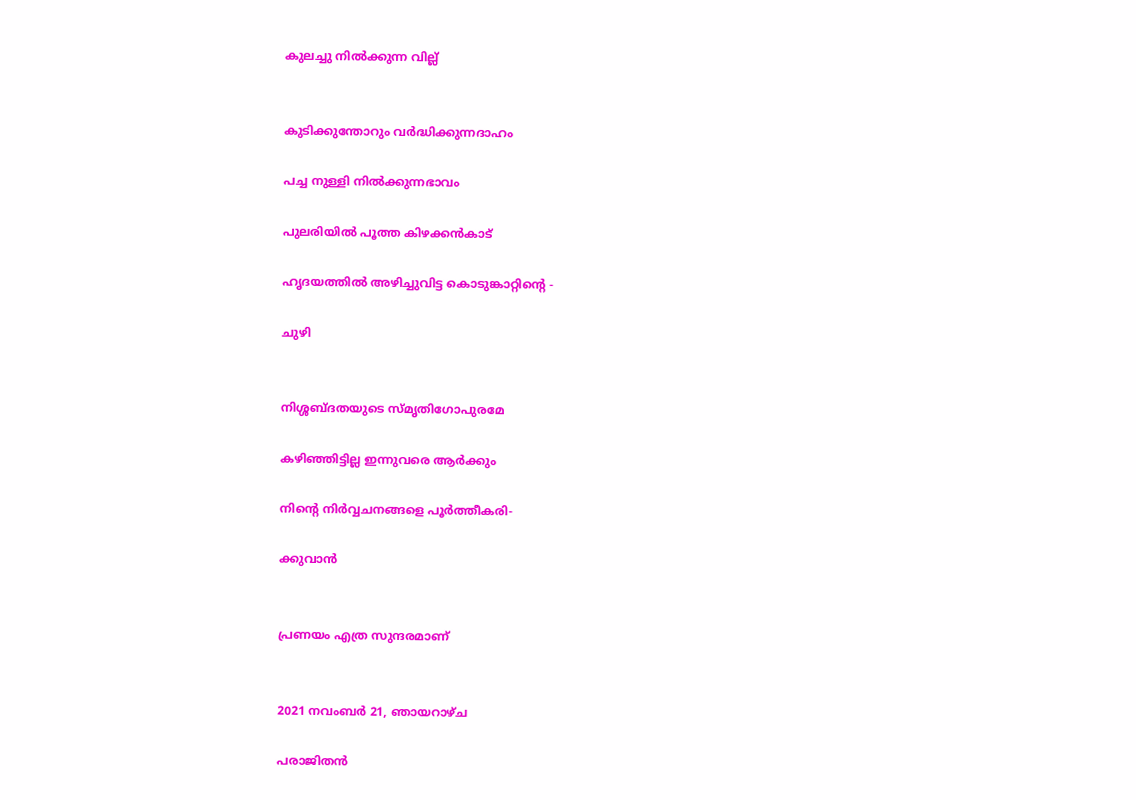കുലച്ചു നിൽക്കുന്ന വില്ല്


കുടിക്കുന്തോറും വർദ്ധിക്കുന്നദാഹം

പച്ച നുള്ളി നിൽക്കുന്നഭാവം

പുലരിയിൽ പൂത്ത കിഴക്കൻകാട്

ഹൃദയത്തിൽ അഴിച്ചുവിട്ട കൊടുങ്കാറ്റിൻ്റെ -

ചുഴി


നിശ്ശബ്ദതയുടെ സ്മൃതിഗോപുരമേ

കഴിഞ്ഞിട്ടില്ല ഇന്നുവരെ ആർക്കും

നിൻ്റെ നിർവ്വചനങ്ങളെ പൂർത്തീകരി-

ക്കുവാൻ


പ്രണയം എത്ര സുന്ദരമാണ്


2021 നവംബർ 21, ഞായറാഴ്‌ച

പരാജിതൻ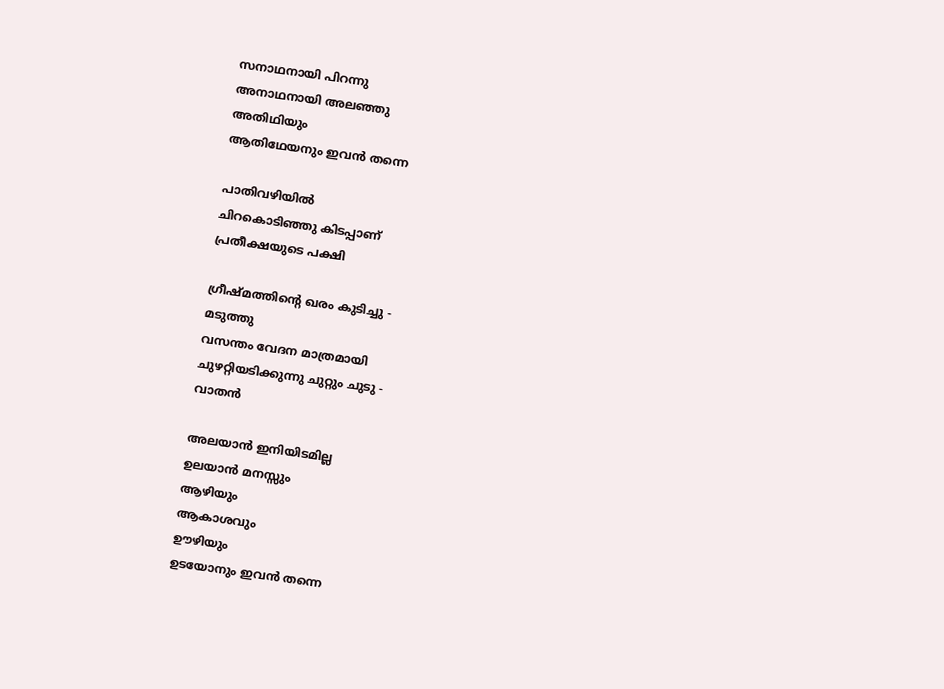സനാഥനായി പിറന്നു
അനാഥനായി അലഞ്ഞു
അതിഥിയും
ആതിഥേയനും ഇവൻ തന്നെ

പാതിവഴിയിൽ
ചിറകൊടിഞ്ഞു കിടപ്പാണ്
പ്രതീക്ഷയുടെ പക്ഷി

ഗ്രീഷ്മത്തിൻ്റെ ഖരം കുടിച്ചു -
മടുത്തു
വസന്തം വേദന മാത്രമായി
ചുഴറ്റിയടിക്കുന്നു ചുറ്റും ചുടു -
വാതൻ

അലയാൻ ഇനിയിടമില്ല
ഉലയാൻ മനസ്സും
ആഴിയും
ആകാശവും
ഊഴിയും
ഉടയോനും ഇവൻ തന്നെ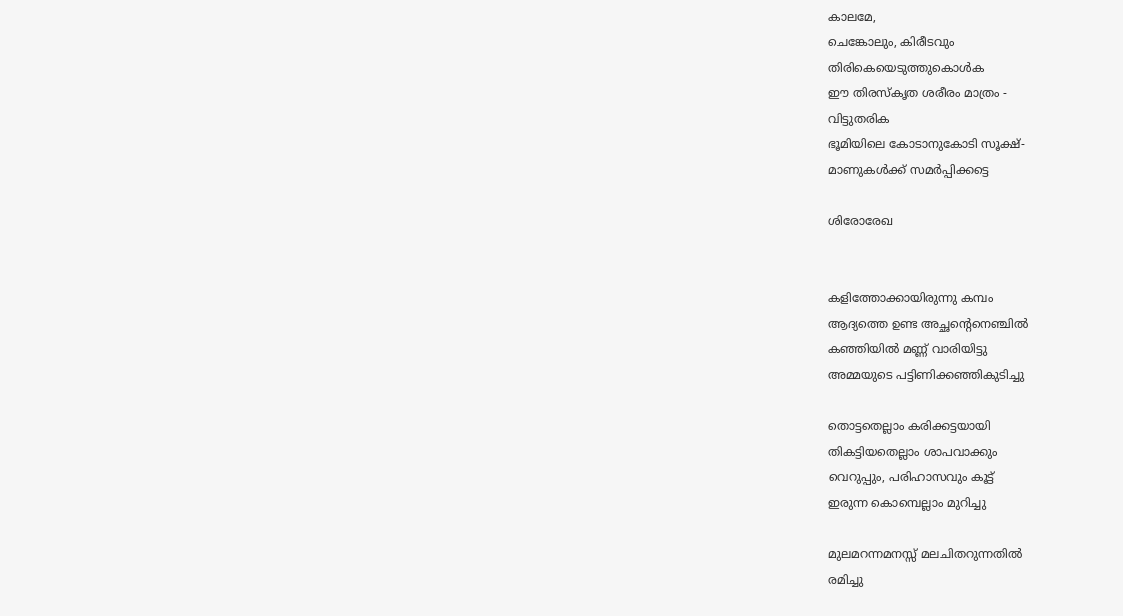കാലമേ,
ചെങ്കോലും, കിരീടവും
തിരികെയെടുത്തുകൊൾക
ഈ തിരസ്കൃത ശരീരം മാത്രം -
വിട്ടുതരിക
ഭൂമിയിലെ കോടാനുകോടി സൂക്ഷ്-
മാണുകൾക്ക് സമർപ്പിക്കട്ടെ

ശിരോരേഖ


കളിത്തോക്കായിരുന്നു കമ്പം
ആദ്യത്തെ ഉണ്ട അച്ഛൻ്റെനെഞ്ചിൽ
കഞ്ഞിയിൽ മണ്ണ് വാരിയിട്ടു
അമ്മയുടെ പട്ടിണിക്കഞ്ഞികുടിച്ചു

തൊട്ടതെല്ലാം കരിക്കട്ടയായി
തികട്ടിയതെല്ലാം ശാപവാക്കും
വെറുപ്പും, പരിഹാസവും കൂട്ട്
ഇരുന്ന കൊമ്പെല്ലാം മുറിച്ചു

മുലമറന്നമനസ്സ് മലചിതറുന്നതിൽ
രമിച്ചു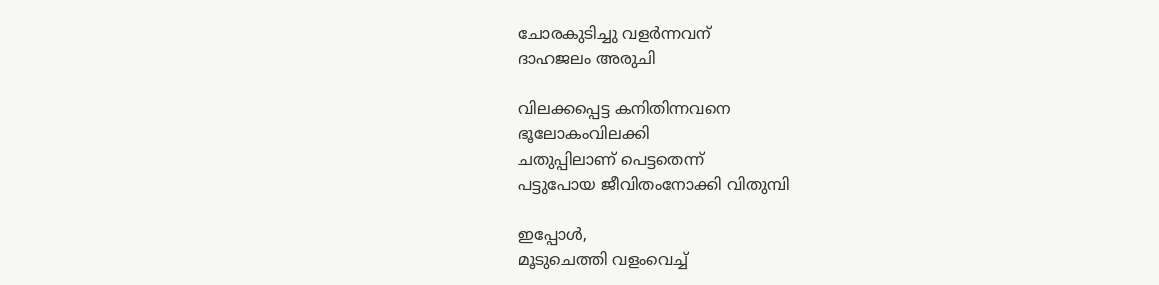ചോരകുടിച്ചു വളർന്നവന്
ദാഹജലം അരുചി

വിലക്കപ്പെട്ട കനിതിന്നവനെ
ഭൂലോകംവിലക്കി
ചതുപ്പിലാണ് പെട്ടതെന്ന്
പട്ടുപോയ ജീവിതംനോക്കി വിതുമ്പി

ഇപ്പോൾ,
മൂടുചെത്തി വളംവെച്ച്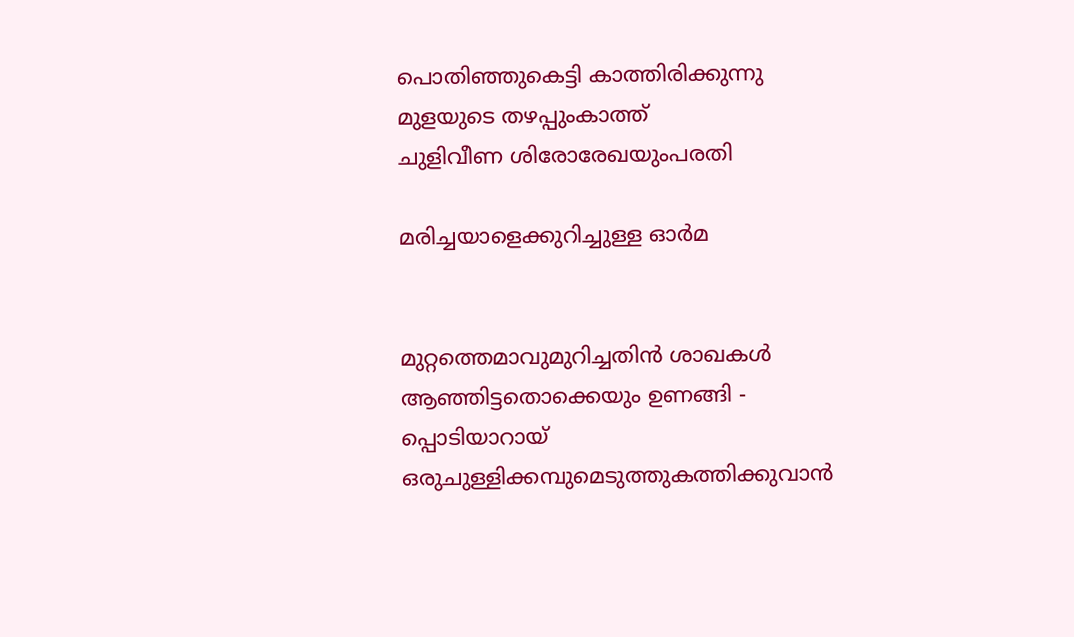പൊതിഞ്ഞുകെട്ടി കാത്തിരിക്കുന്നു
മുളയുടെ തഴപ്പുംകാത്ത്
ചുളിവീണ ശിരോരേഖയുംപരതി

മരിച്ചയാളെക്കുറിച്ചുള്ള ഓർമ


മുറ്റത്തെമാവുമുറിച്ചതിൻ ശാഖകൾ
ആഞ്ഞിട്ടതൊക്കെയും ഉണങ്ങി -
പ്പൊടിയാറായ്
ഒരുചുള്ളിക്കമ്പുമെടുത്തുകത്തിക്കുവാൻ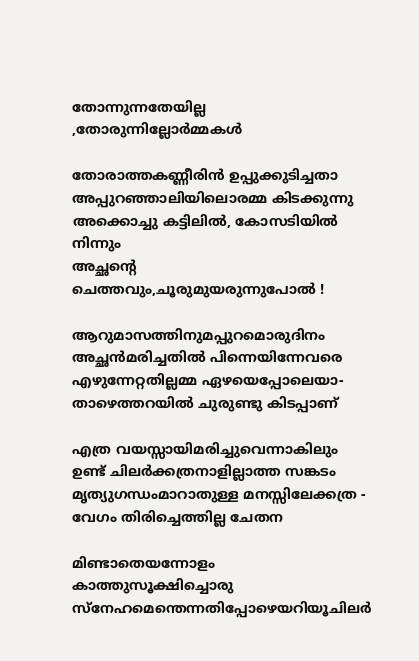തോന്നുന്നതേയില്ല ,തോരുന്നില്ലോർമ്മകൾ

തോരാത്തകണ്ണീരിൻ ഉപ്പുക്കുടിച്ചതാ
അപ്പുറഞ്ഞാലിയിലൊരമ്മ കിടക്കുന്നു
അക്കൊച്ചു കട്ടിലിൽ, കോസടിയിൽ നിന്നും
അച്ഛൻ്റെ ചെത്തവും,ചൂരുമുയരുന്നുപോൽ !

ആറുമാസത്തിനുമപ്പുറമൊരുദിനം
അച്ഛൻമരിച്ചതിൽ പിന്നെയിന്നേവരെ
എഴുന്നേറ്റതില്ലമ്മ ഏഴയെപ്പോലെയാ-
താഴെത്തറയിൽ ചുരുണ്ടു കിടപ്പാണ്

എത്ര വയസ്സായിമരിച്ചുവെന്നാകിലും
ഉണ്ട് ചിലർക്കത്രനാളില്ലാത്ത സങ്കടം
മൃത്യുഗന്ധംമാറാതുള്ള മനസ്സിലേക്കത്ര -
വേഗം തിരിച്ചെത്തില്ല ചേതന

മിണ്ടാതെയന്നോളം കാത്തുസൂക്ഷിച്ചൊരു
സ്നേഹമെന്തെന്നതിപ്പോഴെയറിയൂചിലർ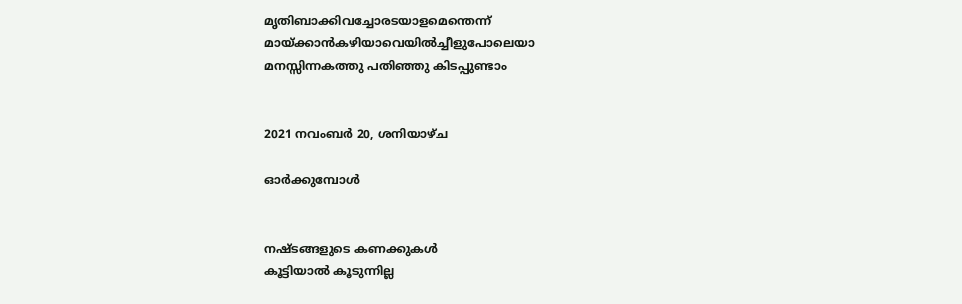മൃതിബാക്കിവച്ചോരടയാളമെന്തെന്ന്
മായ്ക്കാൻകഴിയാവെയിൽച്ചീളുപോലെയാ
മനസ്സിന്നകത്തു പതിഞ്ഞു കിടപ്പുണ്ടാം


2021 നവംബർ 20, ശനിയാഴ്‌ച

ഓർക്കുമ്പോൾ


നഷ്ടങ്ങളുടെ കണക്കുകൾ
കൂട്ടിയാൽ കൂടുന്നില്ല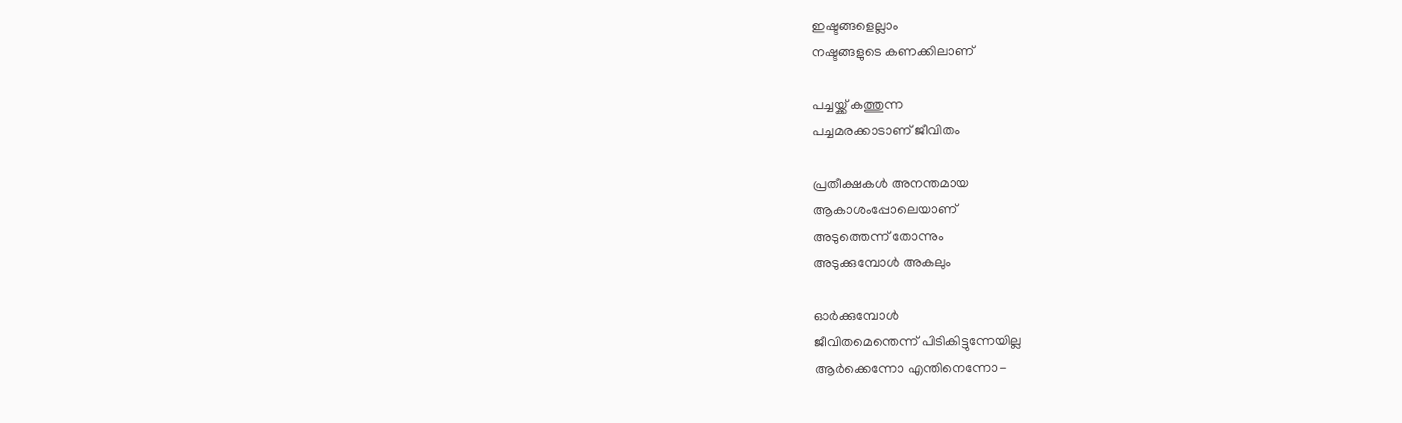ഇഷ്ടങ്ങളെല്ലാം
നഷ്ടങ്ങളുടെ കണക്കിലാണ്

പച്ചയ്ക്ക് കത്തുന്ന
പച്ചമരക്കാടാണ് ജീവിതം

പ്രതീക്ഷകൾ അനന്തമായ
ആകാശംപ്പോലെയാണ്
അടുത്തെന്ന് തോന്നും
അടുക്കുമ്പോൾ അകലും

ഓർക്കുമ്പോൾ
ജീവിതമെന്തെന്ന് പിടികിട്ടുന്നേയില്ല
ആർക്കെന്നോ എന്തിനെന്നോ-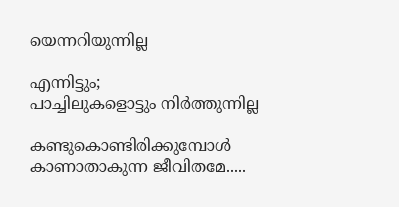യെന്നറിയുന്നില്ല

എന്നിട്ടും;
പാച്ചിലുകളൊട്ടും നിർത്തുന്നില്ല

കണ്ടുകൊണ്ടിരിക്കുമ്പോൾ
കാണാതാകുന്ന ജീവിതമേ.....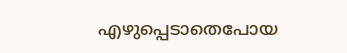എഴുപ്പെടാതെപോയ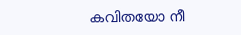കവിതയോ നീ